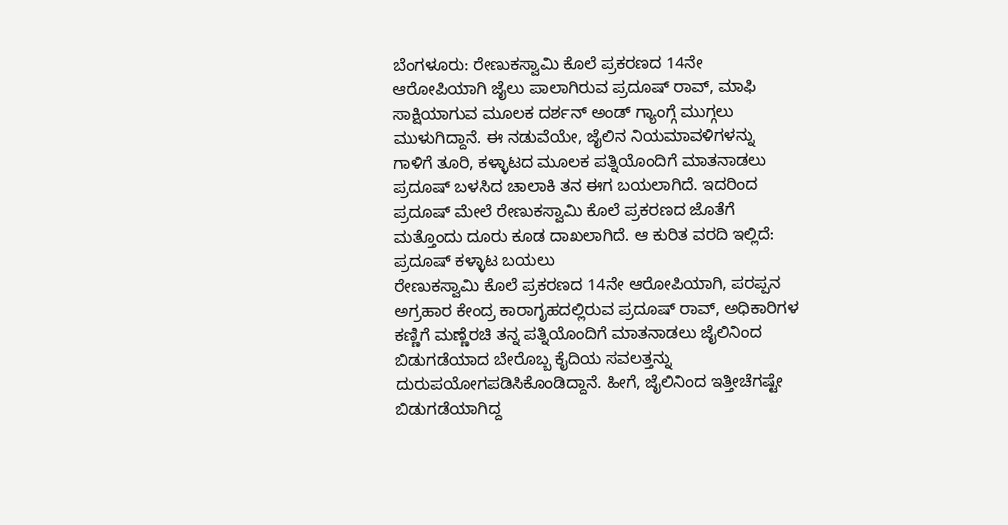ಬೆಂಗಳೂರು: ರೇಣುಕಸ್ವಾಮಿ ಕೊಲೆ ಪ್ರಕರಣದ 14ನೇ ಆರೋಪಿಯಾಗಿ ಜೈಲು ಪಾಲಾಗಿರುವ ಪ್ರದೂಷ್ ರಾವ್, ಮಾಫಿ ಸಾಕ್ಷಿಯಾಗುವ ಮೂಲಕ ದರ್ಶನ್ ಅಂಡ್ ಗ್ಯಾಂಗ್ಗೆ ಮುಗ್ಗಲು ಮುಳುಗಿದ್ದಾನೆ. ಈ ನಡುವೆಯೇ, ಜೈಲಿನ ನಿಯಮಾವಳಿಗಳನ್ನು ಗಾಳಿಗೆ ತೂರಿ, ಕಳ್ಳಾಟದ ಮೂಲಕ ಪತ್ನಿಯೊಂದಿಗೆ ಮಾತನಾಡಲು ಪ್ರದೂಷ್ ಬಳಸಿದ ಚಾಲಾಕಿ ತನ ಈಗ ಬಯಲಾಗಿದೆ. ಇದರಿಂದ ಪ್ರದೂಷ್ ಮೇಲೆ ರೇಣುಕಸ್ವಾಮಿ ಕೊಲೆ ಪ್ರಕರಣದ ಜೊತೆಗೆ ಮತ್ತೊಂದು ದೂರು ಕೂಡ ದಾಖಲಾಗಿದೆ. ಆ ಕುರಿತ ವರದಿ ಇಲ್ಲಿದೆ:
ಪ್ರದೂಷ್ ಕಳ್ಳಾಟ ಬಯಲು
ರೇಣುಕಸ್ವಾಮಿ ಕೊಲೆ ಪ್ರಕರಣದ 14ನೇ ಆರೋಪಿಯಾಗಿ, ಪರಪ್ಪನ ಅಗ್ರಹಾರ ಕೇಂದ್ರ ಕಾರಾಗೃಹದಲ್ಲಿರುವ ಪ್ರದೂಷ್ ರಾವ್, ಅಧಿಕಾರಿಗಳ ಕಣ್ಣಿಗೆ ಮಣ್ಣೆರಚಿ ತನ್ನ ಪತ್ನಿಯೊಂದಿಗೆ ಮಾತನಾಡಲು ಜೈಲಿನಿಂದ ಬಿಡುಗಡೆಯಾದ ಬೇರೊಬ್ಬ ಕೈದಿಯ ಸವಲತ್ತನ್ನು ದುರುಪಯೋಗಪಡಿಸಿಕೊಂಡಿದ್ದಾನೆ. ಹೀಗೆ, ಜೈಲಿನಿಂದ ಇತ್ತೀಚೆಗಷ್ಟೇ ಬಿಡುಗಡೆಯಾಗಿದ್ದ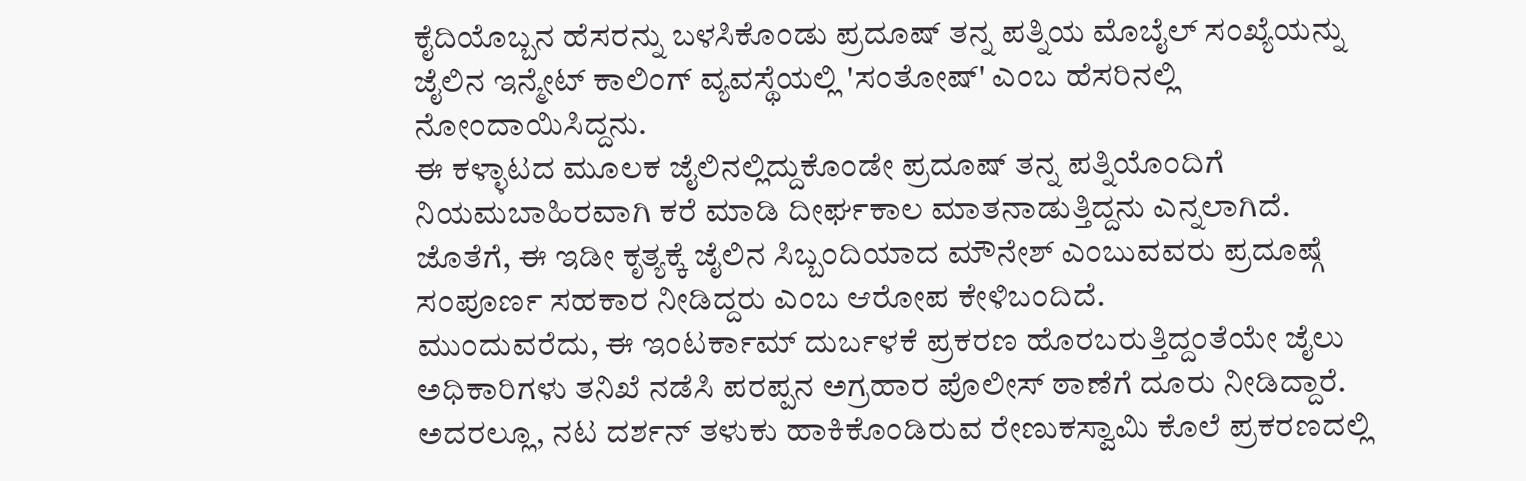ಕೈದಿಯೊಬ್ಬನ ಹೆಸರನ್ನು ಬಳಸಿಕೊಂಡು ಪ್ರದೂಷ್ ತನ್ನ ಪತ್ನಿಯ ಮೊಬೈಲ್ ಸಂಖ್ಯೆಯನ್ನು ಜೈಲಿನ ಇನ್ಮೇಟ್ ಕಾಲಿಂಗ್ ವ್ಯವಸ್ಥೆಯಲ್ಲಿ 'ಸಂತೋಷ್' ಎಂಬ ಹೆಸರಿನಲ್ಲಿ ನೋಂದಾಯಿಸಿದ್ದನು.
ಈ ಕಳ್ಳಾಟದ ಮೂಲಕ ಜೈಲಿನಲ್ಲಿದ್ದುಕೊಂಡೇ ಪ್ರದೂಷ್ ತನ್ನ ಪತ್ನಿಯೊಂದಿಗೆ ನಿಯಮಬಾಹಿರವಾಗಿ ಕರೆ ಮಾಡಿ ದೀರ್ಘಕಾಲ ಮಾತನಾಡುತ್ತಿದ್ದನು ಎನ್ನಲಾಗಿದೆ. ಜೊತೆಗೆ, ಈ ಇಡೀ ಕೃತ್ಯಕ್ಕೆ ಜೈಲಿನ ಸಿಬ್ಬಂದಿಯಾದ ಮೌನೇಶ್ ಎಂಬುವವರು ಪ್ರದೂಷ್ಗೆ ಸಂಪೂರ್ಣ ಸಹಕಾರ ನೀಡಿದ್ದರು ಎಂಬ ಆರೋಪ ಕೇಳಿಬಂದಿದೆ.
ಮುಂದುವರೆದು, ಈ ಇಂಟರ್ಕಾಮ್ ದುರ್ಬಳಕೆ ಪ್ರಕರಣ ಹೊರಬರುತ್ತಿದ್ದಂತೆಯೇ ಜೈಲು ಅಧಿಕಾರಿಗಳು ತನಿಖೆ ನಡೆಸಿ ಪರಪ್ಪನ ಅಗ್ರಹಾರ ಪೊಲೀಸ್ ಠಾಣೆಗೆ ದೂರು ನೀಡಿದ್ದಾರೆ. ಅದರಲ್ಲೂ, ನಟ ದರ್ಶನ್ ತಳುಕು ಹಾಕಿಕೊಂಡಿರುವ ರೇಣುಕಸ್ವಾಮಿ ಕೊಲೆ ಪ್ರಕರಣದಲ್ಲಿ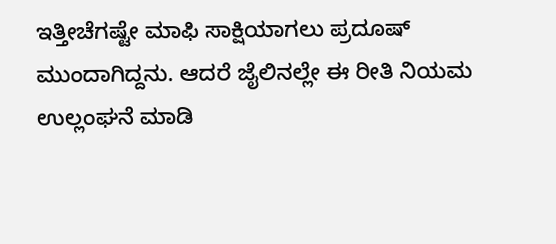ಇತ್ತೀಚೆಗಷ್ಟೇ ಮಾಫಿ ಸಾಕ್ಷಿಯಾಗಲು ಪ್ರದೂಷ್ ಮುಂದಾಗಿದ್ದನು. ಆದರೆ ಜೈಲಿನಲ್ಲೇ ಈ ರೀತಿ ನಿಯಮ ಉಲ್ಲಂಘನೆ ಮಾಡಿ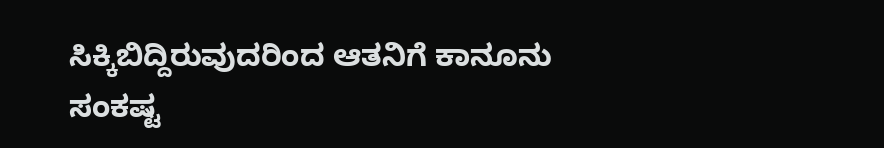ಸಿಕ್ಕಿಬಿದ್ದಿರುವುದರಿಂದ ಆತನಿಗೆ ಕಾನೂನು ಸಂಕಷ್ಟ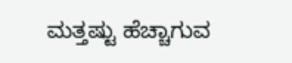ಮತ್ತಷ್ಟು ಹೆಚ್ಚಾಗುವ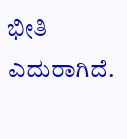ಭೀತಿ ಎದುರಾಗಿದೆ.